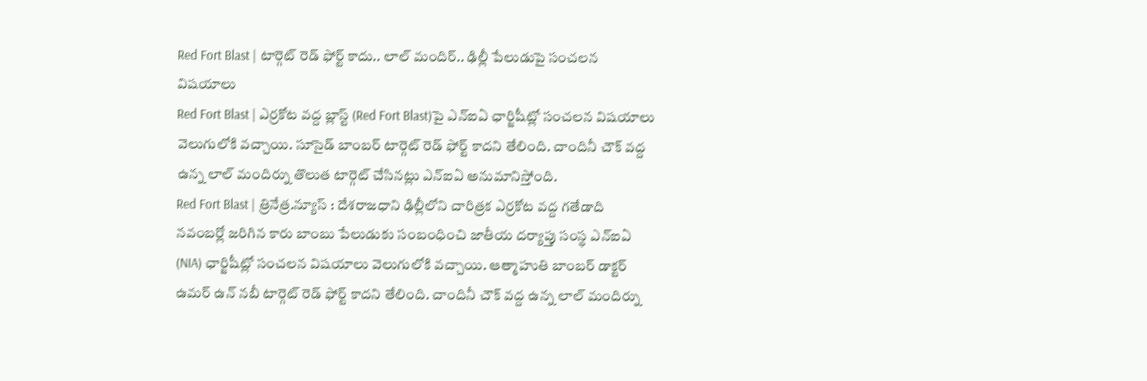Red Fort Blast | టార్గెట్ రెడ్ ఫోర్ట్ కాదు.. లాల్ మందిర్.. ఢిల్లీ పేలుడుపై సంచలన విషయాలు
Red Fort Blast | ఎర్రకోట వద్ద బ్లాస్ట్ (Red Fort Blast)పై ఎన్ఐఏ ఛార్జిషీట్లో సంచలన విషయాలు వెలుగులోకి వచ్చాయి. సూసైడ్ బాంబర్ టార్గెట్ రెడ్ ఫోర్ట్ కాదని తేలింది. చాందినీ చౌక్ వద్ద ఉన్న లాల్ మందిర్ను తొలుత టార్గెట్ చేసినట్లు ఎన్ఐఏ అనుమానిస్తోంది.
Red Fort Blast | త్రినేత్ర.న్యూస్ : దేశరాజధాని ఢిల్లీలోని చారిత్రక ఎర్రకోట వద్ద గతేడాది నవంబర్లో జరిగిన కారు బాంబు పేలుడుకు సంబంధించి జాతీయ దర్యాప్తు సంస్థ ఎన్ఐఏ (NIA) ఛార్జిషీట్లో సంచలన విషయాలు వెలుగులోకి వచ్చాయి. ఆత్మాహుతి బాంబర్ డాక్టర్ ఉమర్ ఉన్ నబీ టార్గెట్ రెడ్ ఫోర్ట్ కాదని తేలింది. చాందినీ చౌక్ వద్ద ఉన్న లాల్ మందిర్ను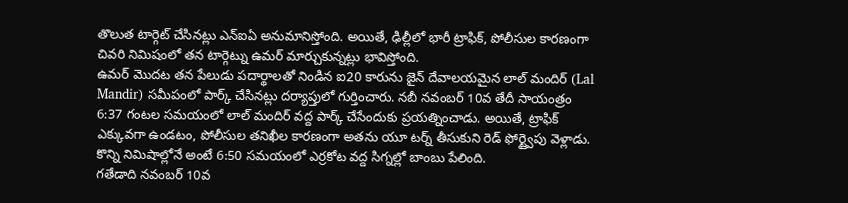తొలుత టార్గెట్ చేసినట్లు ఎన్ఐఏ అనుమానిస్తోంది. అయితే, ఢిల్లీలో భారీ ట్రాఫిక్, పోలీసుల కారణంగా చివరి నిమిషంలో తన టార్గెట్ను ఉమర్ మార్చుకున్నట్లు భావిస్తోంది.
ఉమర్ మొదట తన పేలుడు పదార్థాలతో నిండిన ఐ20 కారును జైన్ దేవాలయమైన లాల్ మందిర్ (Lal Mandir) సమీపంలో పార్క్ చేసినట్లు దర్యాప్తులో గుర్తించారు. నబీ నవంబర్ 10వ తేదీ సాయంత్రం 6:37 గంటల సమయంలో లాల్ మందిర్ వద్ద పార్క్ చేసేందుకు ప్రయత్నించాడు. అయితే, ట్రాఫిక్ ఎక్కువగా ఉండటం, పోలీసుల తనిఖీల కారణంగా అతను యూ టర్న్ తీసుకుని రెడ్ ఫోర్ట్వైపు వెళ్లాడు. కొన్ని నిమిషాల్లోనే అంటే 6:50 సమయంలో ఎర్రకోట వద్ద సిగ్నల్లో బాంబు పేలింది.
గతేడాది నవంబర్ 10వ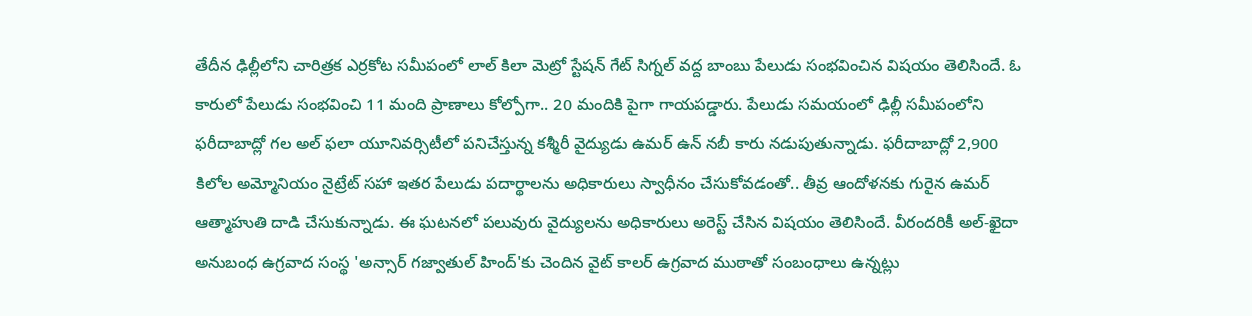తేదీన ఢిల్లీలోని చారిత్రక ఎర్రకోట సమీపంలో లాల్ కిలా మెట్రో స్టేషన్ గేట్ సిగ్నల్ వద్ద బాంబు పేలుడు సంభవించిన విషయం తెలిసిందే. ఓ కారులో పేలుడు సంభవించి 11 మంది ప్రాణాలు కోల్పోగా.. 20 మందికి పైగా గాయపడ్డారు. పేలుడు సమయంలో ఢిల్లీ సమీపంలోని ఫరీదాబాద్లో గల అల్ ఫలా యూనివర్సిటీలో పనిచేస్తున్న కశ్మీరీ వైద్యుడు ఉమర్ ఉన్ నబీ కారు నడుపుతున్నాడు. ఫరీదాబాద్లో 2,900 కిలోల అమ్మోనియం నైట్రేట్ సహా ఇతర పేలుడు పదార్థాలను అధికారులు స్వాధీనం చేసుకోవడంతో.. తీవ్ర ఆందోళనకు గురైన ఉమర్ ఆత్మాహుతి దాడి చేసుకున్నాడు. ఈ ఘటనలో పలువురు వైద్యులను అధికారులు అరెస్ట్ చేసిన విషయం తెలిసిందే. వీరందరికీ అల్-ఖైదా అనుబంధ ఉగ్రవాద సంస్థ 'అన్సార్ గజ్వాతుల్ హింద్'కు చెందిన వైట్ కాలర్ ఉగ్రవాద ముఠాతో సంబంధాలు ఉన్నట్లు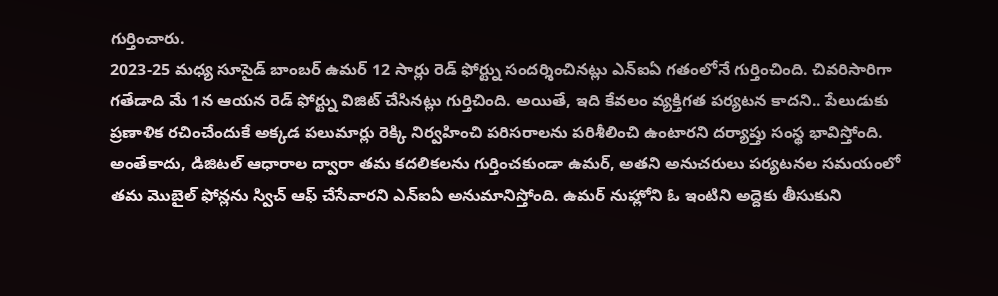గుర్తించారు.
2023-25 మధ్య సూసైడ్ బాంబర్ ఉమర్ 12 సార్లు రెడ్ ఫోర్ట్ను సందర్శించినట్లు ఎన్ఐఏ గతంలోనే గుర్తించింది. చివరిసారిగా గతేడాది మే 1న ఆయన రెడ్ ఫోర్ట్ను విజిట్ చేసినట్లు గుర్తిచింది. అయితే, ఇది కేవలం వ్యక్తిగత పర్యటన కాదని.. పేలుడుకు ప్రణాళిక రచించేందుకే అక్కడ పలుమార్లు రెక్కి నిర్వహించి పరిసరాలను పరిశీలించి ఉంటారని దర్యాప్తు సంస్థ భావిస్తోంది. అంతేకాదు, డిజిటల్ ఆధారాల ద్వారా తమ కదలికలను గుర్తించకుండా ఉమర్, అతని అనుచరులు పర్యటనల సమయంలో తమ మొబైల్ ఫోన్లను స్విచ్ ఆఫ్ చేసేవారని ఎన్ఐఏ అనుమానిస్తోంది. ఉమర్ నుహ్లోని ఓ ఇంటిని అద్దెకు తీసుకుని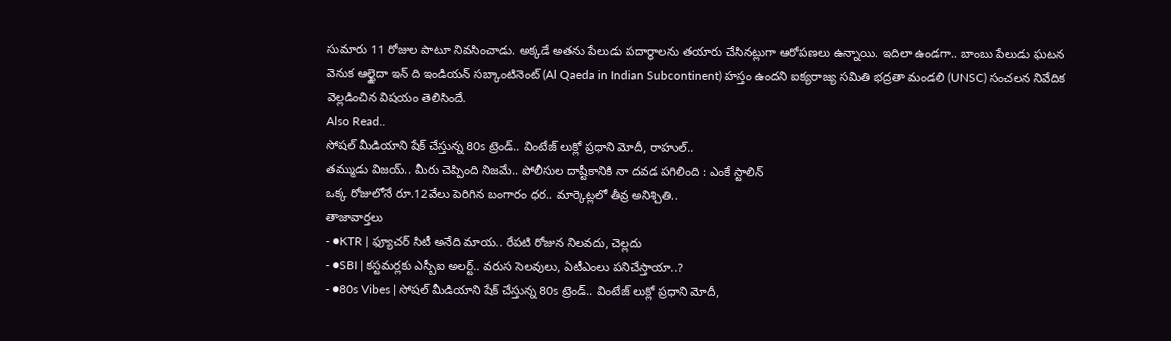సుమారు 11 రోజుల పాటూ నివసించాడు. అక్కడే అతను పేలుడు పదార్థాలను తయారు చేసినట్లుగా ఆరోపణలు ఉన్నాయి. ఇదిలా ఉండగా.. బాంబు పేలుడు ఘటన వెనుక ఆల్ఖైదా ఇన్ ది ఇండియన్ సబ్కాంటినెంట్ (Al Qaeda in Indian Subcontinent) హస్తం ఉందని ఐక్యరాజ్య సమితి భద్రతా మండలి (UNSC) సంచలన నివేదిక వెల్లడించిన విషయం తెలిసిందే.
Also Read..
సోషల్ మీడియాని షేక్ చేస్తున్న 80s ట్రెండ్.. వింటేజ్ లుక్లో ప్రధాని మోదీ, రాహుల్..
తమ్ముడు విజయ్.. మీరు చెప్పింది నిజమే.. పోలీసుల దాష్టీకానికి నా దవడ పగిలింది : ఎంకే స్టాలిన్
ఒక్క రోజులోనే రూ.12వేలు పెరిగిన బంగారం ధర.. మార్కెట్లలో తీవ్ర అనిశ్చితి..
తాజావార్తలు
- ●KTR | ఫ్యూచర్ సిటీ అనేది మాయ.. రేపటి రోజున నిలవదు, చెల్లదు
- ●SBI | కస్టమర్లకు ఎస్బీఐ అలర్ట్.. వరుస సెలవులు, ఏటీఎంలు పనిచేస్తాయా..?
- ●80s Vibes | సోషల్ మీడియాని షేక్ చేస్తున్న 80s ట్రెండ్.. వింటేజ్ లుక్లో ప్రధాని మోదీ,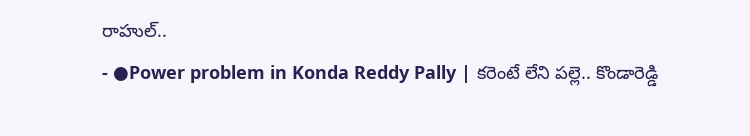రాహుల్..
- ●Power problem in Konda Reddy Pally | కరెంటే లేని పల్లె.. కొండారెడ్డి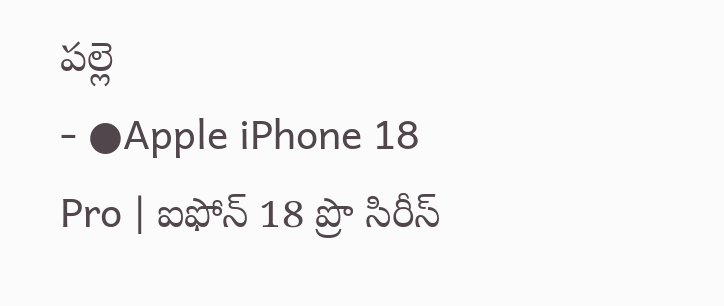పల్లె
- ●Apple iPhone 18 Pro | ఐఫోన్ 18 ప్రొ సిరీస్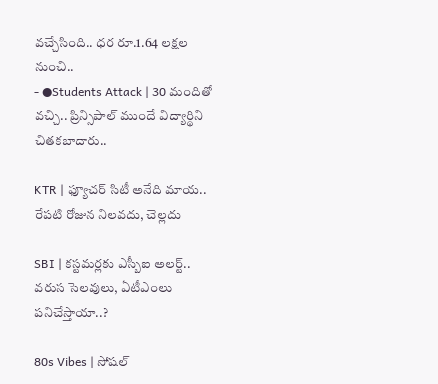వచ్చేసింది.. ధర రూ.1.64 లక్షల నుంచి..
- ●Students Attack | 30 మందితో వచ్చి.. ప్రిన్సిపాల్ ముందే విద్యార్థిని చితకబాదారు..

KTR | ఫ్యూచర్ సిటీ అనేది మాయ.. రేపటి రోజున నిలవదు, చెల్లదు

SBI | కస్టమర్లకు ఎస్బీఐ అలర్ట్.. వరుస సెలవులు, ఏటీఎంలు పనిచేస్తాయా..?

80s Vibes | సోషల్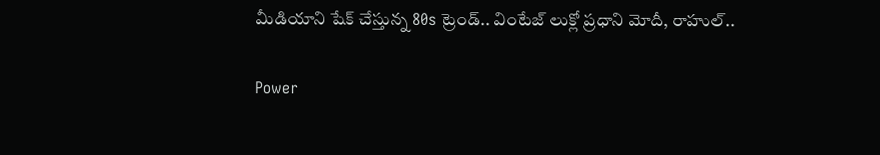మీడియాని షేక్ చేస్తున్న 80s ట్రెండ్.. వింటేజ్ లుక్లో ప్రధాని మోదీ, రాహుల్..

Power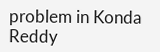problem in Konda Reddy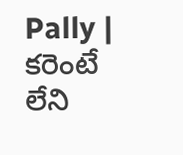Pally | కరెంటే లేని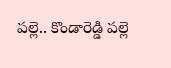పల్లె.. కొండారెడ్డి పల్లె